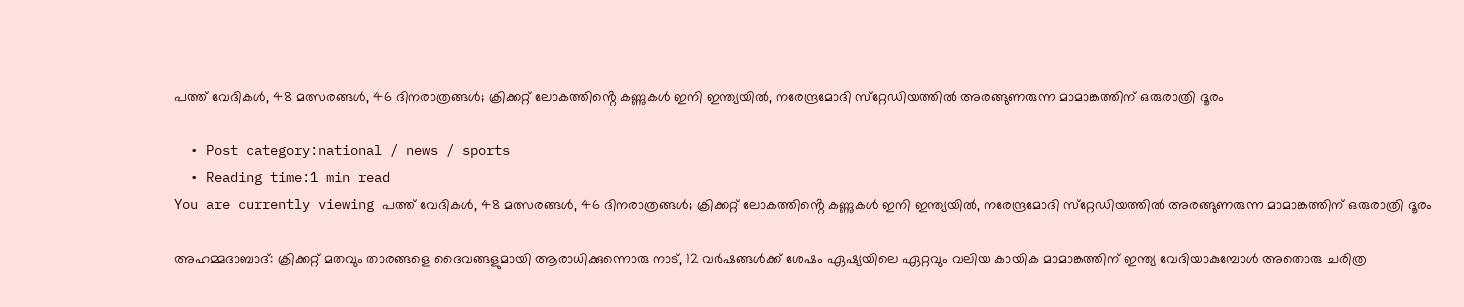പത്ത് വേദികള്‍, 48 മത്സരങ്ങള്‍, 46 ദിനരാത്രങ്ങള്‍; ക്രിക്കറ്റ് ലോകത്തിൻ്റെ കണ്ണുകള്‍ ഇനി ഇന്ത്യയില്‍, നരേന്ദ്രമോദി സ്‌റ്റേഡിയത്തില്‍ അരങ്ങുണരുന്ന മാമാങ്കത്തിന് ഒരുരാത്രി ദൂരം

  • Post category:national / news / sports
  • Reading time:1 min read
You are currently viewing പത്ത് വേദികള്‍, 48 മത്സരങ്ങള്‍, 46 ദിനരാത്രങ്ങള്‍; ക്രിക്കറ്റ് ലോകത്തിൻ്റെ കണ്ണുകള്‍ ഇനി ഇന്ത്യയില്‍, നരേന്ദ്രമോദി സ്‌റ്റേഡിയത്തില്‍ അരങ്ങുണരുന്ന മാമാങ്കത്തിന് ഒരുരാത്രി ദൂരം

അഹമ്മദാബാദ്: ക്രിക്കറ്റ് മതവും താരങ്ങളെ ദൈവങ്ങളുമായി ആരാധിക്കുന്നൊരു നാട്, 12 വര്‍ഷങ്ങള്‍ക്ക് ശേഷം ഏഷ്യയിലെ ഏറ്റവും വലിയ കായിക മാമാങ്കത്തിന് ഇന്ത്യ വേദിയാകുമ്പോള്‍ അതൊരു ചരിത്ര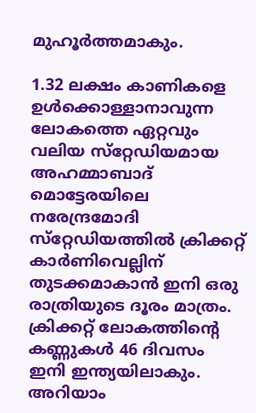മുഹൂര്‍ത്തമാകും.

1.32 ലക്ഷം കാണികളെ ഉള്‍ക്കൊള്ളാനാവുന്ന ലോകത്തെ ഏറ്റവും വലിയ സ്‌റ്റേഡിയമായ അഹമ്മാബാദ് മൊട്ടേരയിലെ നരേന്ദ്രമോദി സ്‌റ്റേഡിയത്തില്‍ ക്രിക്കറ്റ് കാര്‍ണിവെല്ലിന് തുടക്കമാകാന്‍ ഇനി ഒരു രാത്രിയുടെ ദൂരം മാത്രം. ക്രിക്കറ്റ് ലോകത്തിൻ്റെ കണ്ണുകള്‍ 46 ദിവസം ഇനി ഇന്ത്യയിലാകും. അറിയാം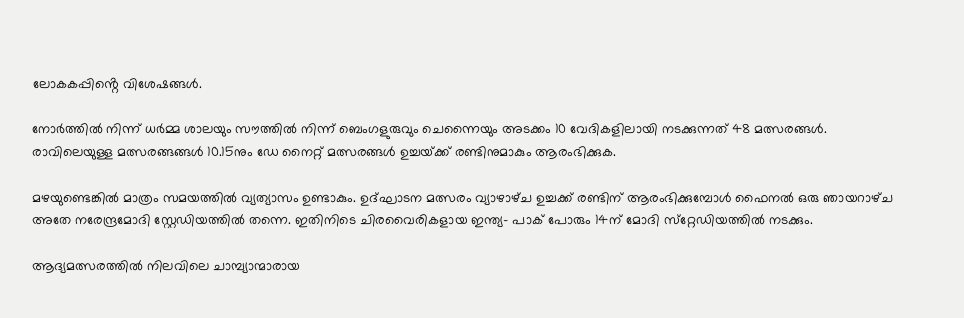ലോകകപ്പിൻ്റെ വിശേഷങ്ങള്‍.

നോര്‍ത്തില്‍ നിന്ന് ധര്‍മ്മ ശാലയും സൗത്തില്‍ നിന്ന് ബെംഗളുരുവും ചെന്നൈയും അടക്കം 10 വേദികളിലായി നടക്കുന്നത് 48 മത്സരങ്ങള്‍. രാവിലെയുള്ള മത്സരങ്ങങ്ങള്‍ 10.15നും ഡേ നൈറ്റ് മത്സരങ്ങള്‍ ഉച്ചയ്‌ക്ക് രണ്ടിനുമാകും ആരംഭിക്കുക.

മഴയുണ്ടെങ്കില്‍ മാത്രം സമയത്തിൽ വ്യത്യാസം ഉണ്ടാകും. ഉദ്ഘാടന മത്സരം വ്യാഴാഴ്‌ച ഉച്ചക്ക് രണ്ടിന് ആരംഭിക്കുമ്പോള്‍ ഫൈനല്‍ ഒരു ഞായറാഴ്‌ച അതേ നരേന്ദ്രമോദി സ്റ്റേഡിയത്തില്‍ തന്നെ. ഇതിനിടെ ചിരവൈരികളായ ഇന്ത്യ- പാക് പോരും 14ന് മോദി സ്‌റ്റേഡിയത്തില്‍ നടക്കും.

ആദ്യമത്സരത്തില്‍ നിലവിലെ ചാമ്പ്യാന്മാരായ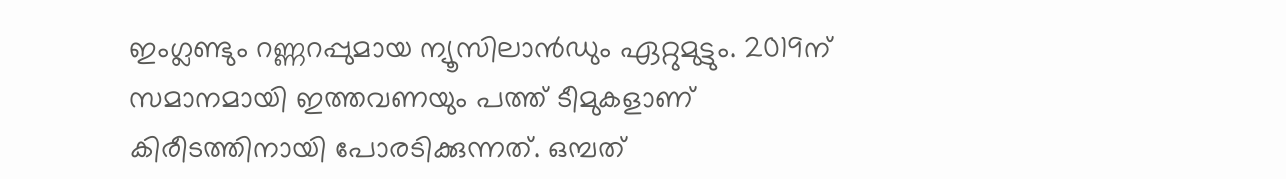ഇംഗ്ലണ്ടും റണ്ണറപ്പുമായ ന്യൂസിലാന്‍ഡും ഏറ്റുമുട്ടും. 2019ന് സമാനമായി ഇത്തവണയും പത്ത് ടീമുകളാണ് കിരീടത്തിനായി പോരടിക്കുന്നത്. ഒമ്പത്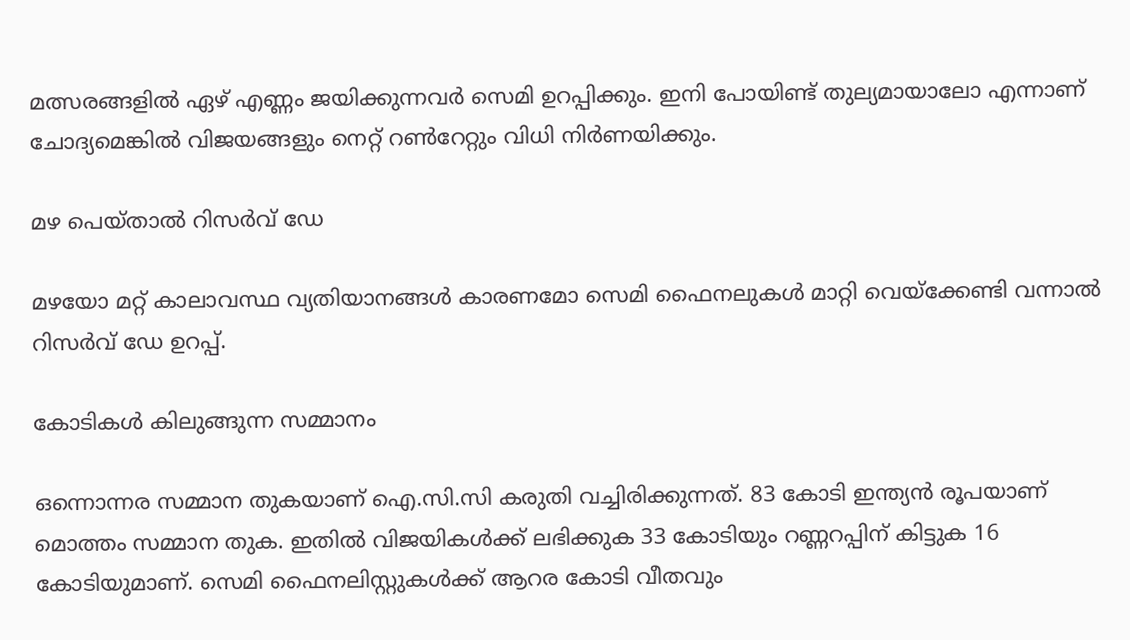മത്സരങ്ങളില്‍ ഏഴ് എണ്ണം ജയിക്കുന്നവര്‍ സെമി ഉറപ്പിക്കും. ഇനി പോയിണ്ട് തുല്യമായാലോ എന്നാണ് ചോദ്യമെങ്കില്‍ വിജയങ്ങളും നെറ്റ് റണ്‍റേറ്റും വിധി നിര്‍ണയിക്കും.

മഴ പെയ്‌താല്‍ റിസര്‍വ് ഡേ

മഴയോ മറ്റ് കാലാവസ്ഥ വ്യതിയാനങ്ങള്‍ കാരണമോ സെമി ഫൈനലുകള്‍ മാറ്റി വെയ്‌ക്കേണ്ടി വന്നാല്‍ റിസര്‍വ് ഡേ ഉറപ്പ്.

കോടികള്‍ കിലുങ്ങുന്ന സമ്മാനം

ഒന്നൊന്നര സമ്മാന തുകയാണ് ഐ.സി.സി കരുതി വച്ചിരിക്കുന്നത്. 83 കോടി ഇന്ത്യന്‍ രൂപയാണ് മൊത്തം സമ്മാന തുക. ഇതില്‍ വിജയികള്‍ക്ക് ലഭിക്കുക 33 കോടിയും റണ്ണറപ്പിന് കിട്ടുക 16 കോടിയുമാണ്. സെമി ഫൈനലിസ്റ്റുകള്‍ക്ക് ആറര കോടി വീതവും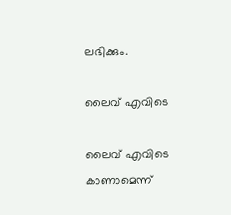ലഭിക്കും.

ലൈവ് എവിടെ

ലൈവ് എവിടെ കാണാമെന്ന്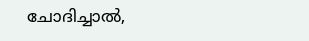ചോദിച്ചാല്‍,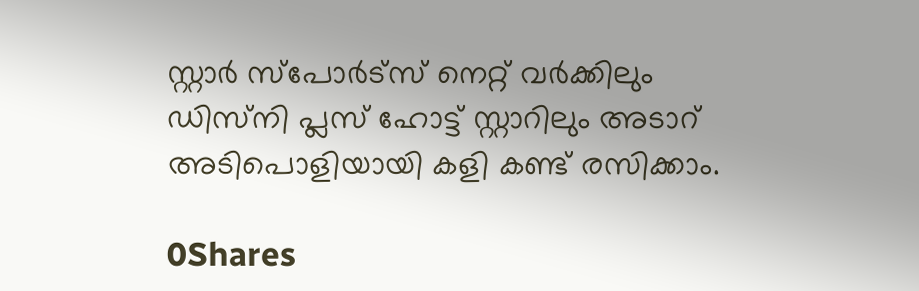സ്റ്റാര്‍ സ്പോര്‍ട്‌സ് നെറ്റ് വര്‍ക്കിലും ഡിസ്‌നി പ്ലസ് ഹോട്ട് സ്റ്റാറിലും അടാറ് അടിപൊളിയായി കളി കണ്ട് രസിക്കാം.

0Shares